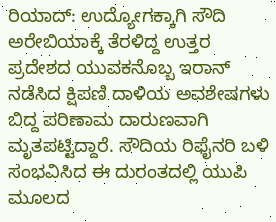ರಿಯಾದ್: ಉದ್ಯೋಗಕ್ಕಾಗಿ ಸೌದಿ ಅರೇಬಿಯಾಕ್ಕೆ ತೆರಳಿದ್ದ ಉತ್ತರ ಪ್ರದೇಶದ ಯುವಕನೊಬ್ಬ ಇರಾನ್ ನಡೆಸಿದ ಕ್ಷಿಪಣಿ ದಾಳಿಯ ಅವಶೇಷಗಳು ಬಿದ್ದ ಪರಿಣಾಮ ದಾರುಣವಾಗಿ ಮೃತಪಟ್ಟಿದ್ದಾರೆ. ಸೌದಿಯ ರಿಫೈನರಿ ಬಳಿ ಸಂಭವಿಸಿದ ಈ ದುರಂತದಲ್ಲಿ ಯುಪಿ ಮೂಲದ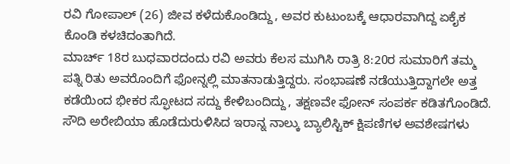ರವಿ ಗೋಪಾಲ್ (26) ಜೀವ ಕಳೆದುಕೊಂಡಿದ್ದು, ಅವರ ಕುಟುಂಬಕ್ಕೆ ಆಧಾರವಾಗಿದ್ದ ಏಕೈಕ ಕೊಂಡಿ ಕಳಚಿದಂತಾಗಿದೆ.
ಮಾರ್ಚ್ 18ರ ಬುಧವಾರದಂದು ರವಿ ಅವರು ಕೆಲಸ ಮುಗಿಸಿ ರಾತ್ರಿ 8:20ರ ಸುಮಾರಿಗೆ ತಮ್ಮ ಪತ್ನಿ ರಿತು ಅವರೊಂದಿಗೆ ಫೋನ್ನಲ್ಲಿ ಮಾತನಾಡುತ್ತಿದ್ದರು. ಸಂಭಾಷಣೆ ನಡೆಯುತ್ತಿದ್ದಾಗಲೇ ಅತ್ತ ಕಡೆಯಿಂದ ಭೀಕರ ಸ್ಫೋಟದ ಸದ್ದು ಕೇಳಿಬಂದಿದ್ದು, ತಕ್ಷಣವೇ ಫೋನ್ ಸಂಪರ್ಕ ಕಡಿತಗೊಂಡಿದೆ. ಸೌದಿ ಅರೇಬಿಯಾ ಹೊಡೆದುರುಳಿಸಿದ ಇರಾನ್ನ ನಾಲ್ಕು ಬ್ಯಾಲಿಸ್ಟಿಕ್ ಕ್ಷಿಪಣಿಗಳ ಅವಶೇಷಗಳು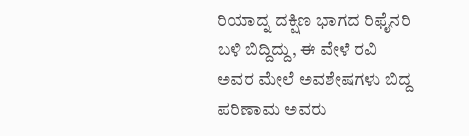ರಿಯಾದ್ನ ದಕ್ಷಿಣ ಭಾಗದ ರಿಫೈನರಿ ಬಳಿ ಬಿದ್ದಿದ್ದು, ಈ ವೇಳೆ ರವಿ ಅವರ ಮೇಲೆ ಅವಶೇಷಗಳು ಬಿದ್ದ ಪರಿಣಾಮ ಅವರು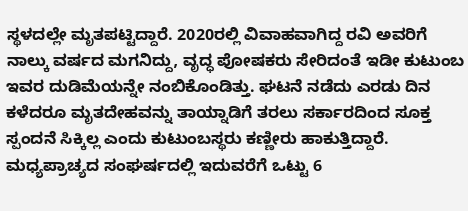ಸ್ಥಳದಲ್ಲೇ ಮೃತಪಟ್ಟಿದ್ದಾರೆ. 2020ರಲ್ಲಿ ವಿವಾಹವಾಗಿದ್ದ ರವಿ ಅವರಿಗೆ ನಾಲ್ಕು ವರ್ಷದ ಮಗನಿದ್ದು, ವೃದ್ಧ ಪೋಷಕರು ಸೇರಿದಂತೆ ಇಡೀ ಕುಟುಂಬ ಇವರ ದುಡಿಮೆಯನ್ನೇ ನಂಬಿಕೊಂಡಿತ್ತು. ಘಟನೆ ನಡೆದು ಎರಡು ದಿನ ಕಳೆದರೂ ಮೃತದೇಹವನ್ನು ತಾಯ್ನಾಡಿಗೆ ತರಲು ಸರ್ಕಾರದಿಂದ ಸೂಕ್ತ ಸ್ಪಂದನೆ ಸಿಕ್ಕಿಲ್ಲ ಎಂದು ಕುಟುಂಬಸ್ಥರು ಕಣ್ಣೀರು ಹಾಕುತ್ತಿದ್ದಾರೆ. ಮಧ್ಯಪ್ರಾಚ್ಯದ ಸಂಘರ್ಷದಲ್ಲಿ ಇದುವರೆಗೆ ಒಟ್ಟು 6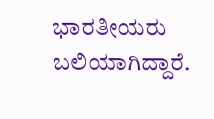ಭಾರತೀಯರು ಬಲಿಯಾಗಿದ್ದಾರೆ.